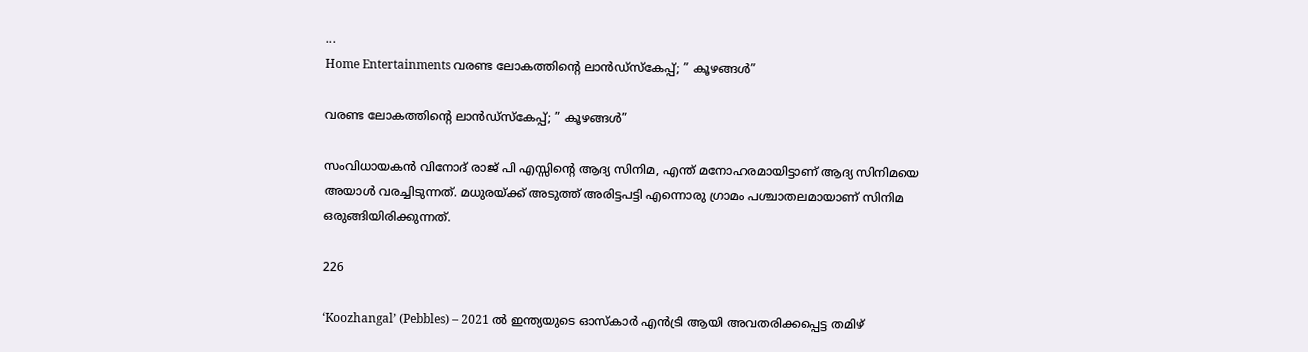...
Home Entertainments വരണ്ട ലോകത്തിന്റെ ലാൻഡ്സ്‌കേപ്പ്; ” കൂഴങ്ങൾ”

വരണ്ട ലോകത്തിന്റെ ലാൻഡ്സ്‌കേപ്പ്; ” കൂഴങ്ങൾ”

സംവിധായകൻ വിനോദ് രാജ് പി എസ്സിന്റെ ആദ്യ സിനിമ, എന്ത് മനോഹരമായിട്ടാണ് ആദ്യ സിനിമയെ അയാൾ വരച്ചിടുന്നത്. മധുരയ്ക്ക് അടുത്ത് അരിട്ടപട്ടി എന്നൊരു ഗ്രാമം പശ്ചാതലമായാണ് സിനിമ ഒരുങ്ങിയിരിക്കുന്നത്.

226

‘Koozhangal’ (Pebbles) – 2021 ൽ ഇന്ത്യയുടെ ഓസ്കാർ എൻട്രി ആയി അവതരിക്കപ്പെട്ട തമിഴ്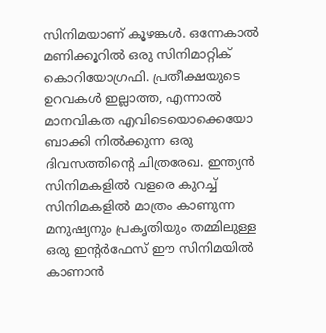സിനിമയാണ് കൂഴങ്കൾ. ഒന്നേകാൽ മണിക്കൂറിൽ ഒരു സിനിമാറ്റിക് കൊറിയോഗ്രഫി. പ്രതീക്ഷയുടെ ഉറവകൾ ഇല്ലാത്ത, എന്നാൽ മാനവികത എവിടെയൊക്കെയോ ബാക്കി നിൽക്കുന്ന ഒരു ദിവസത്തിന്റെ ചിത്രരേഖ. ഇന്ത്യൻ സിനിമകളിൽ വളരെ കുറച്ച് സിനിമകളിൽ മാത്രം കാണുന്ന മനുഷ്യനും പ്രകൃതിയും തമ്മിലുള്ള ഒരു ഇന്റർഫേസ് ഈ സിനിമയിൽ കാണാൻ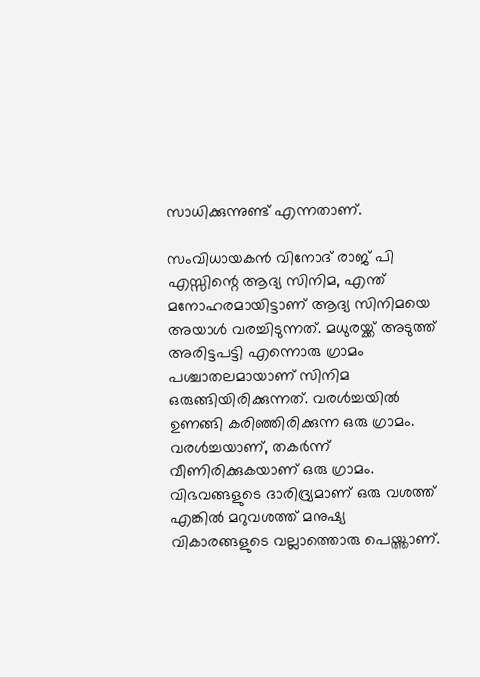സാധിക്കുന്നുണ്ട് എന്നതാണ്.

സംവിധായകൻ വിനോദ് രാജ് പി എസ്സിന്റെ ആദ്യ സിനിമ, എന്ത് മനോഹരമായിട്ടാണ് ആദ്യ സിനിമയെ അയാൾ വരച്ചിടുന്നത്. മധുരയ്ക്ക് അടുത്ത് അരിട്ടപട്ടി എന്നൊരു ഗ്രാമം പശ്ചാതലമായാണ് സിനിമ ഒരുങ്ങിയിരിക്കുന്നത്. വരൾച്ചയിൽ ഉണങ്ങി കരിഞ്ഞിരിക്കുന്ന ഒരു ഗ്രാമം. വരൾച്ചയാണ്, തകർന്ന് വീണിരിക്കുകയാണ് ഒരു ഗ്രാമം. വിഭവങ്ങളുടെ ദാരിദ്ര്യമാണ് ഒരു വശത്ത് എങ്കിൽ മറുവശത്ത് മനുഷ്യ വികാരങ്ങളുടെ വല്ലാത്തൊരു പെയ്ത്താണ്.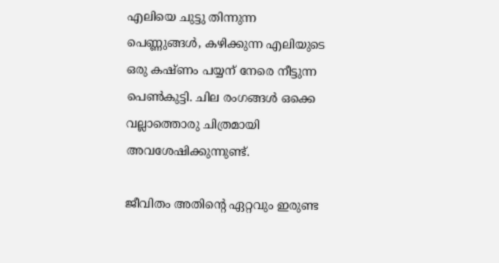എലിയെ ചുട്ടു തിന്നുന്ന പെണ്ണുങ്ങൾ, കഴിക്കുന്ന എലിയുടെ ഒരു കഷ്ണം പയ്യന് നേരെ നീട്ടുന്ന പെൺകുട്ടി. ചില രംഗങ്ങൾ ഒക്കെ വല്ലാത്തൊരു ചിത്രമായി അവശേഷിക്കുന്നുണ്ട്.

ജീവിതം അതിന്റെ ഏറ്റവും ഇരുണ്ട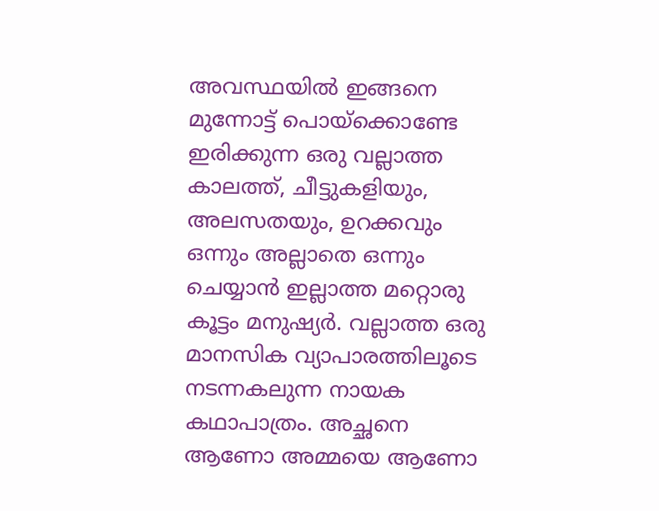അവസ്ഥയിൽ ഇങ്ങനെ മുന്നോട്ട് പൊയ്ക്കൊണ്ടേ ഇരിക്കുന്ന ഒരു വല്ലാത്ത കാലത്ത്, ചീട്ടുകളിയും, അലസതയും, ഉറക്കവും ഒന്നും അല്ലാതെ ഒന്നും ചെയ്യാൻ ഇല്ലാത്ത മറ്റൊരു കൂട്ടം മനുഷ്യർ. വല്ലാത്ത ഒരു മാനസിക വ്യാപാരത്തിലൂടെ നടന്നകലുന്ന നായക കഥാപാത്രം. അച്ഛനെ ആണോ അമ്മയെ ആണോ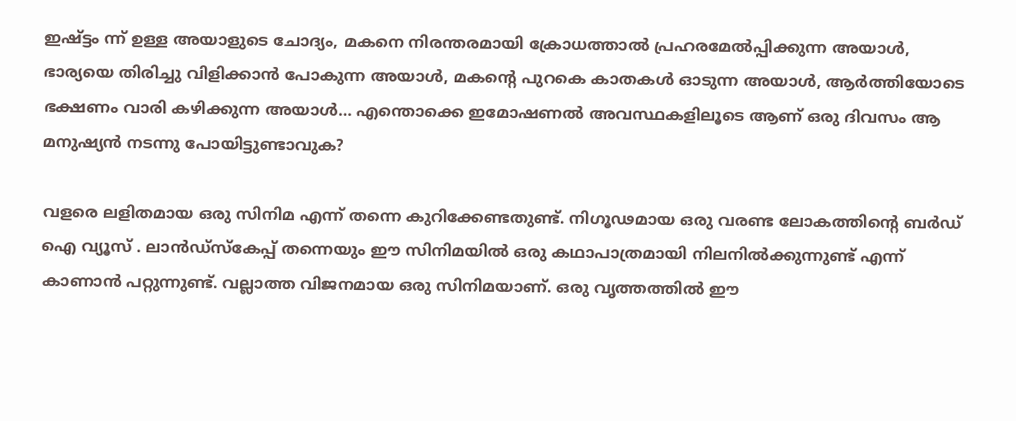ഇഷ്ട്ടം ന്ന് ഉള്ള അയാളുടെ ചോദ്യം, മകനെ നിരന്തരമായി ക്രോധത്താൽ പ്രഹരമേൽപ്പിക്കുന്ന അയാൾ, ഭാര്യയെ തിരിച്ചു വിളിക്കാൻ പോകുന്ന അയാൾ, മകന്റെ പുറകെ കാതകൾ ഓടുന്ന അയാൾ, ആർത്തിയോടെ ഭക്ഷണം വാരി കഴിക്കുന്ന അയാൾ… എന്തൊക്കെ ഇമോഷണൽ അവസ്ഥകളിലൂടെ ആണ് ഒരു ദിവസം ആ മനുഷ്യൻ നടന്നു പോയിട്ടുണ്ടാവുക?

വളരെ ലളിതമായ ഒരു സിനിമ എന്ന് തന്നെ കുറിക്കേണ്ടതുണ്ട്. നിഗൂഢമായ ഒരു വരണ്ട ലോകത്തിന്റെ ബർഡ് ഐ വ്യൂസ് . ലാൻഡ്സ്‌കേപ്പ് തന്നെയും ഈ സിനിമയിൽ ഒരു കഥാപാത്രമായി നിലനിൽക്കുന്നുണ്ട് എന്ന് കാണാൻ പറ്റുന്നുണ്ട്. വല്ലാത്ത വിജനമായ ഒരു സിനിമയാണ്. ഒരു വൃത്തത്തിൽ ഈ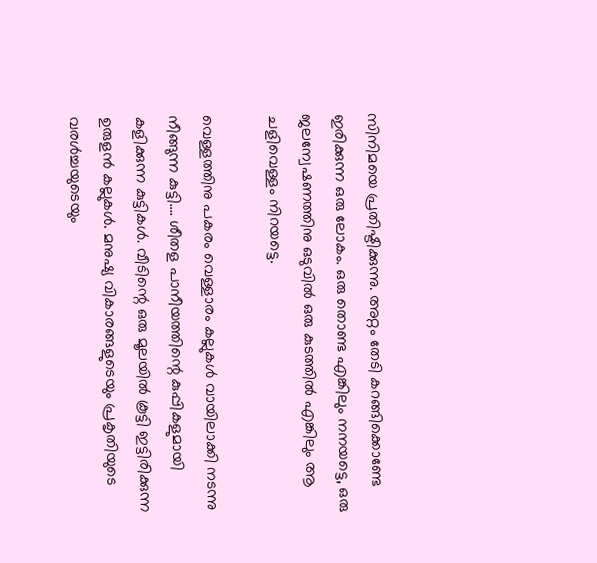സിനിമയെ പ്രതിഷ്ടിക്കുന്നു. അറ്റം തേടി കറങ്ങിക്കൊണ്ടേ ഇരിക്കുന്ന ഒരു ലോകം. ഒരു തൊണ്ട എങ്കിലും നനയട്ടെ, ഒരു ജലന്വേഷണത്തിനു ഒടുവിൽ ഒരു കുടത്തിൽ എങ്കിലും ആ ചളിവെള്ളം നിറയട്ടെ.

വെള്ളത്തിനു പകരം വെള്ളാരം കല്ലുകൾ വായിലാക്കി നടന്നു നീങ്ങുന്ന കുട്ടി…. ശീതള പാനീയത്തിന്റെ കുപ്പികളുമായി കളിക്കുന്ന കുട്ടികൾ. വീടിന്റെ ഒരു മൂലയിൽ കൂട്ടി ഇട്ടിരിക്കുന്ന ഉരുളൻ കല്ലുകൾ. മനുഷ്യ വികാരങ്ങളുടെയും പ്രകൃതിയുടെ വരൾച്ചയുടെയും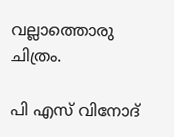വല്ലാത്തൊരു ചിത്രം.

പി എസ് വിനോദ്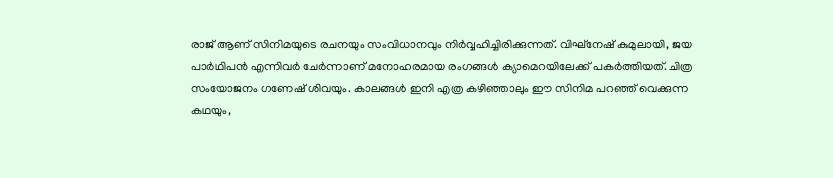രാജ് ആണ് സിനിമയുടെ രചനയും സംവിധാനവും നിർവ്വഹിച്ചിരിക്കുന്നത്. വിഘ്‌നേഷ് കുമുലായി, ജയ പാർഥിപൻ എന്നിവർ ചേർന്നാണ് മനോഹരമായ രംഗങ്ങൾ ക്യാമെറയിലേക്ക് പകർത്തിയത്. ചിത്ര സംയോജനം ഗണേഷ് ശിവയും. കാലങ്ങൾ ഇനി എത്ര കഴിഞ്ഞാലും ഈ സിനിമ പറഞ്ഞ് വെക്കുന്ന കഥയും,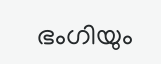ഭംഗിയും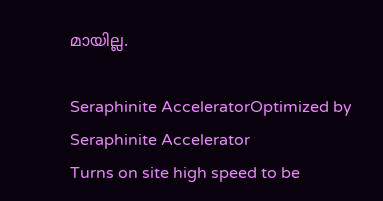മായില്ല.

Seraphinite AcceleratorOptimized by Seraphinite Accelerator
Turns on site high speed to be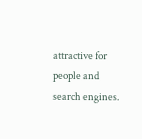attractive for people and search engines.